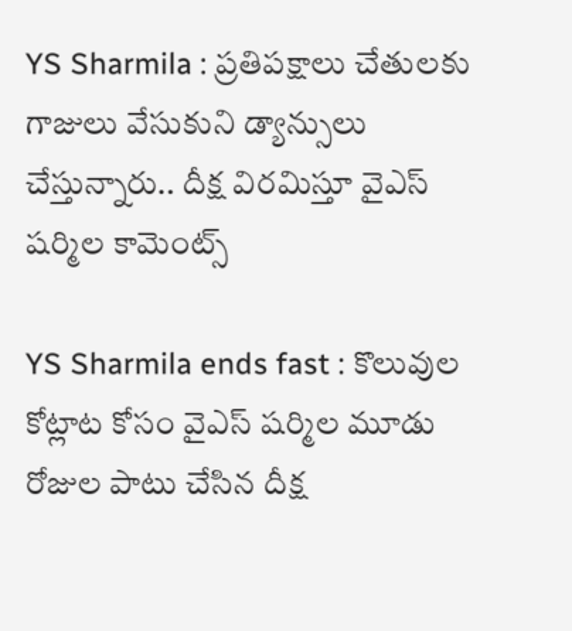YS Sharmila : ప్రతిపక్షాలు చేతులకు గాజులు వేసుకుని డ్యాన్సులు చేస్తున్నారు.. దీక్ష విరమిస్తూ వైఎస్ షర్మిల కామెంట్స్

YS Sharmila ends fast : కొలువుల కోట్లాట కోసం వైఎస్ షర్మిల మూడు రోజుల పాటు చేసిన దీక్ష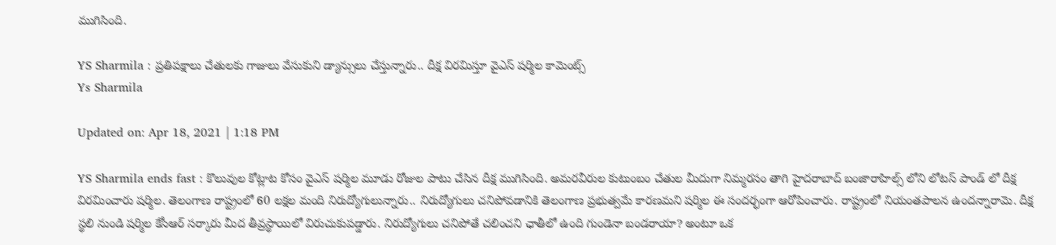ముగిసింది.

YS Sharmila : ప్రతిపక్షాలు చేతులకు గాజులు వేసుకుని డ్యాన్సులు చేస్తున్నారు.. దీక్ష విరమిస్తూ వైఎస్ షర్మిల కామెంట్స్
Ys Sharmila

Updated on: Apr 18, 2021 | 1:18 PM

YS Sharmila ends fast : కొలువుల కోట్లాట కోసం వైఎస్ షర్మిల మూడు రోజుల పాటు చేసిన దీక్ష ముగిసింది. అమరవీరుల కుటుంబం చేతుల మీదుగా నిమ్మరసం తాగి హైదరాబాద్ బంజారాహిల్స్ లోని లోటస్ పాండ్ లో దీక్ష విరమించారు షర్మిల. తెలంగాణ రాష్ట్రంలో 60 లక్షల మంది నిరుద్యోగులున్నారు.. నిరుద్యోగులు చనిపోవడానికి తెలంగాణ ప్రభుత్వమే కారణమని షర్మిల ఈ సందర్భంగా ఆరోపించారు. రాష్ట్రంలో నియంతపాలన ఉందన్నారామె. దీక్ష స్థలి నుండి షర్మిల కేసీఆర్ సర్కారు మీద తీవ్రస్థాయిలో విరుచుకుపడ్డారు. నిరుద్యోగులు చనిపోతే చలించని ఛాతీలో ఉంది గుండెనా బండరాయా? అంటూ ఒక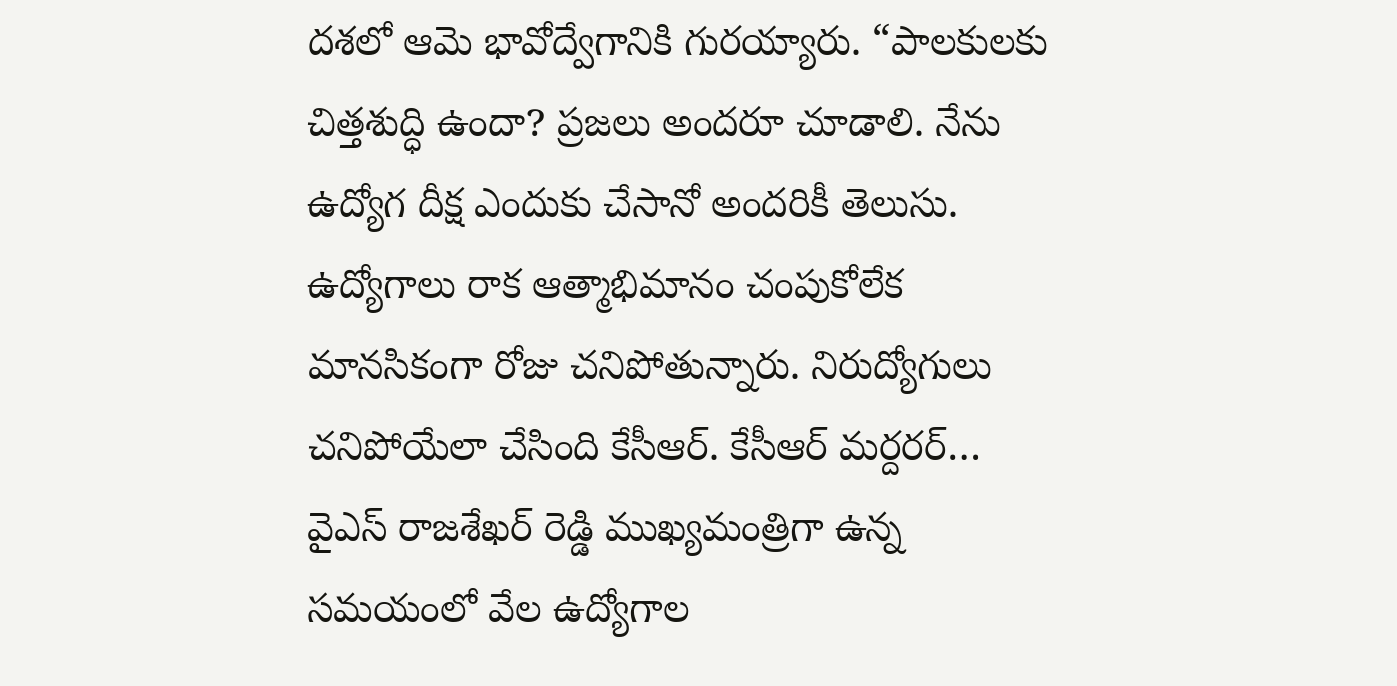దశలో ఆమె భావోద్వేగానికి గురయ్యారు. “పాలకులకు చిత్తశుద్ధి ఉందా? ప్రజలు అందరూ చూడాలి. నేను ఉద్యోగ దీక్ష ఎందుకు చేసానో అందరికీ తెలుసు. ఉద్యోగాలు రాక ఆత్మాభిమానం చంపుకోలేక మానసికంగా రోజు చనిపోతున్నారు. నిరుద్యోగులు చనిపోయేలా చేసింది కేసీఆర్. కేసీఆర్ మర్దరర్… వైఎస్ రాజశేఖర్ రెడ్డి ముఖ్యమంత్రిగా ఉన్న సమయంలో వేల ఉద్యోగాల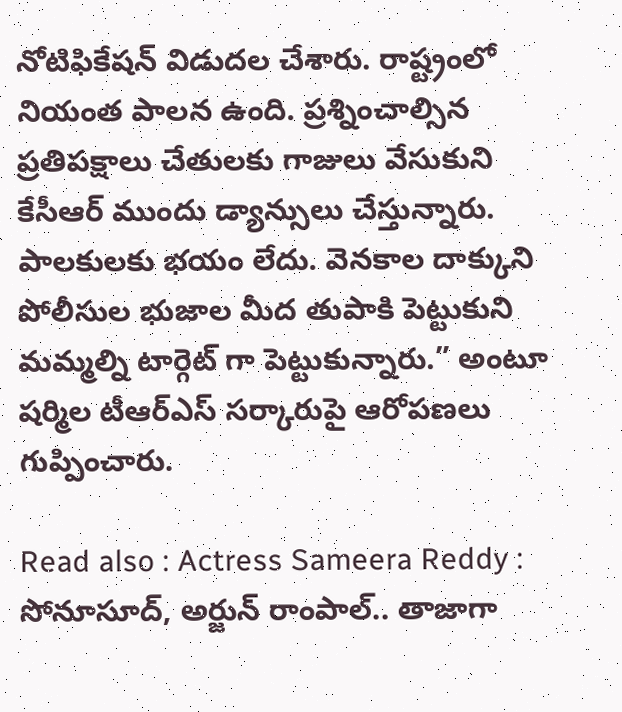నోటిఫికేషన్ విడుదల చేశారు. రాష్ట్రంలో నియంత పాలన ఉంది. ప్రశ్నించాల్సిన ప్రతిపక్షాలు చేతులకు గాజులు వేసుకుని కేసీఆర్ ముందు డ్యాన్సులు చేస్తున్నారు. పాలకులకు భయం లేదు. వెనకాల దాక్కుని పోలీసుల భుజాల మీద తుపాకి పెట్టుకుని మమ్మల్ని టార్గెట్ గా పెట్టుకున్నారు.” అంటూ షర్మిల టీఆర్ఎస్ సర్కారుపై ఆరోపణలు గుప్పించారు.

Read also : Actress Sameera Reddy : సోనూసూద్, అర్జున్ రాంపాల్.. తాజాగా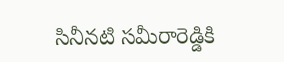సినీనటి సమీరారెడ్డికి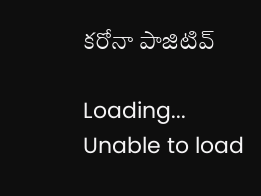కరోనా పాజిటివ్

Loading...
Unable to load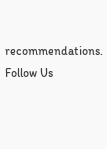recommendations.
Follow Us